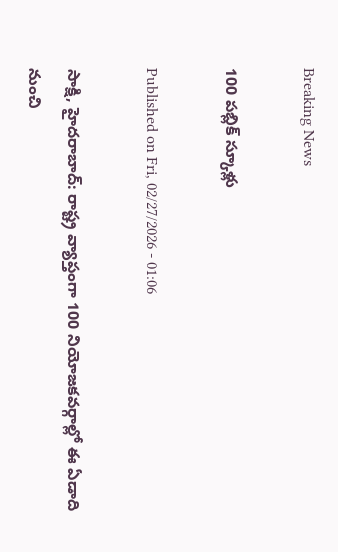Breaking News

100 పబ్లిక్‌ స్కూళ్లు

Published on Fri, 02/27/2026 - 01:06

సాక్షి, హైదరాబాద్‌: రాష్ట్ర వ్యాప్తంగా 100 నియోజకవర్గాల్లో ఈ ఏడాది నుంచి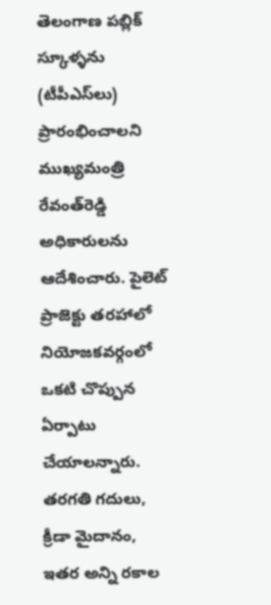తెలంగాణ పబ్లిక్‌ స్కూళ్ళను (టీపీఎస్‌లు) ప్రారంభించాలని ముఖ్యమంత్రి రేవంత్‌రెడ్డి అధికారులను ఆదేశించారు. పైలెట్‌ ప్రాజెక్టు తరహాలో నియోజకవర్గంలో ఒకటి చొప్పున ఏర్పాటు చేయాలన్నారు. తరగతి గదులు, క్రీడా మైదానం, ఇతర అన్ని రకాల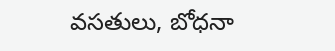వసతులు, బోధనా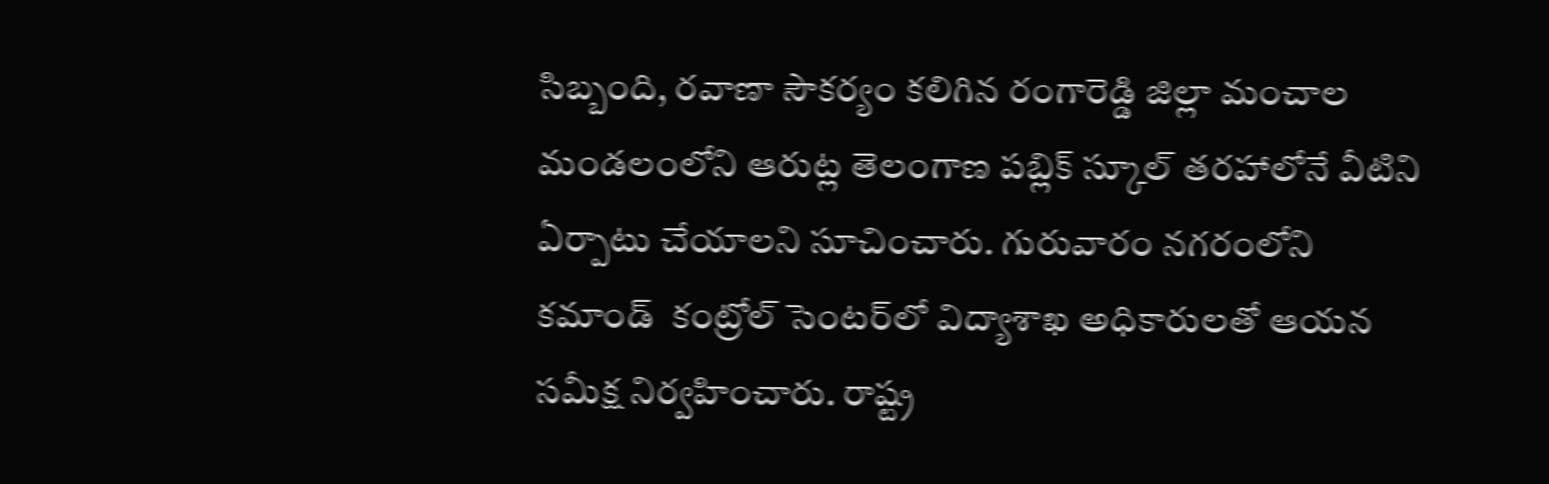సిబ్బంది, రవాణా సౌకర్యం కలిగిన రంగారెడ్డి జిల్లా మంచాల మండలంలోని ఆరుట్ల తెలంగాణ పబ్లిక్‌ స్కూల్‌ తరహాలోనే వీటిని ఏర్పాటు చేయాలని సూచించారు. గురువారం నగరంలోని కమాండ్‌  కంట్రోల్‌ సెంటర్‌లో విద్యాశాఖ అధికారులతో ఆయన సమీక్ష నిర్వహించారు. రాష్ట్ర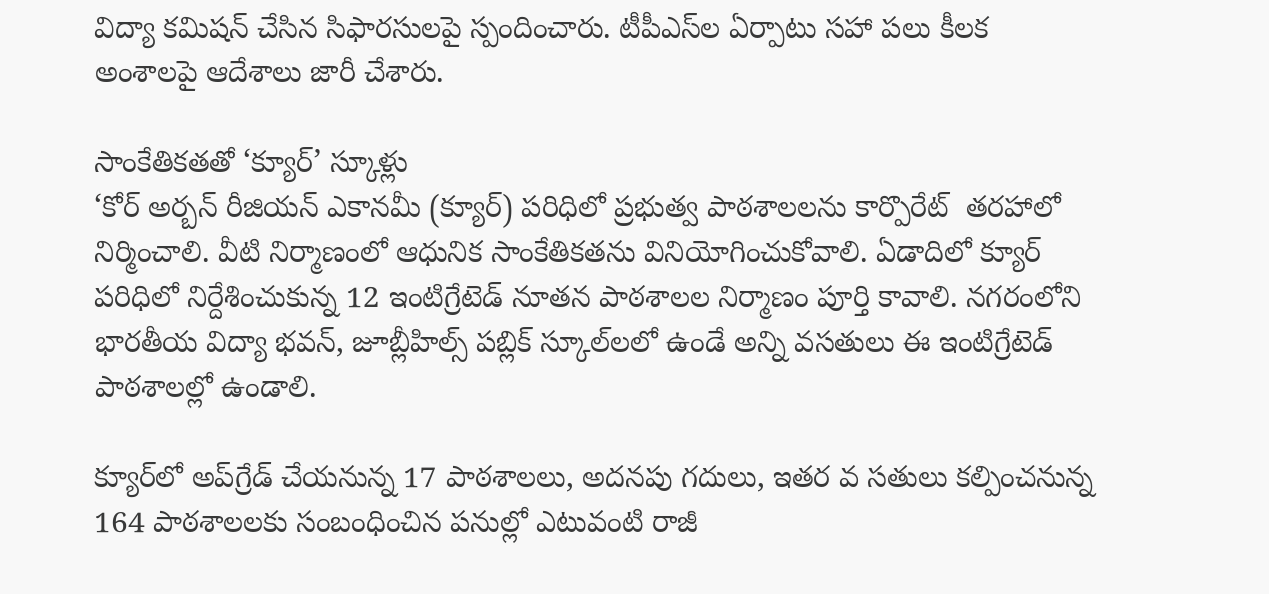విద్యా కమిషన్‌ చేసిన సిఫారసులపై స్పందించారు. టీపీఎస్‌ల ఏర్పాటు సహా పలు కీలక అంశాలపై ఆదేశాలు జారీ చేశారు.

సాంకేతికతతో ‘క్యూర్‌’ స్కూళ్లు
‘కోర్‌ అర్బన్‌ రీజియన్‌ ఎకానమీ (క్యూర్‌) పరిధిలో ప్రభుత్వ పాఠశాలలను కార్పొరేట్‌  తరహాలో నిర్మించాలి. వీటి నిర్మాణంలో ఆధునిక సాంకేతికతను వినియోగించుకోవాలి. ఏడాదిలో క్యూర్‌ పరిధిలో నిర్దేశించుకున్న 12 ఇంటిగ్రేటెడ్‌ నూతన పాఠశాలల నిర్మాణం పూర్తి కావాలి. నగరంలోని భారతీయ విద్యా భవన్, జూబ్లీహిల్స్‌ పబ్లిక్‌ స్కూల్‌లలో ఉండే అన్ని వసతులు ఈ ఇంటిగ్రేటెడ్‌ పాఠశాలల్లో ఉండాలి.

క్యూర్‌లో అప్‌గ్రేడ్‌ చేయనున్న 17 పాఠశాలలు, అదనపు గదులు, ఇతర వ సతులు కల్పించనున్న 164 పాఠశాలలకు సంబంధించిన పనుల్లో ఎటువంటి రాజీ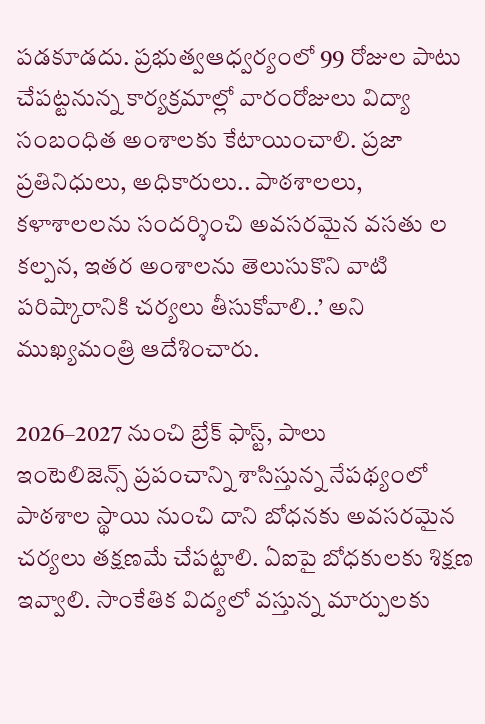పడకూడదు. ప్రభుత్వఆధ్వర్యంలో 99 రోజుల పాటు చేపట్టనున్న కార్యక్రమాల్లో వారంరోజులు విద్యా సంబంధిత అంశాలకు కేటాయించాలి. ప్రజా ప్రతినిధులు, అధికారులు.. పాఠశాలలు, కళాశాలలను సందర్శించి అవసరమైన వసతు ల కల్పన, ఇతర అంశాలను తెలుసుకొని వాటి పరిష్కారానికి చర్యలు తీసుకోవాలి..’ అని ముఖ్యమంత్రి ఆదేశించారు.

2026–2027 నుంచి బ్రేక్‌ ఫాస్ట్, పాలు
ఇంటెలిజెన్స్‌ ప్రపంచాన్ని శాసిస్తున్న నేపథ్యంలో పాఠశాల స్థాయి నుంచి దాని బోధనకు అవసరమైన చర్యలు తక్షణమే చేపట్టాలి. ఏఐపై బోధకులకు శిక్షణ ఇవ్వాలి. సాంకేతిక విద్యలో వస్తున్న మార్పులకు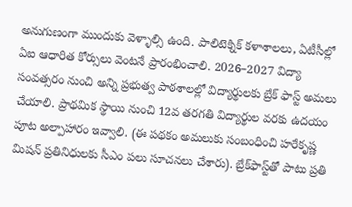అనుగుణంగా ముందుకు వెళ్ళాల్సి ఉంది. పాలిటెక్నిక్‌ కళాశాలలు, ఏటీసీల్లో ఏఐ ఆధారిత కోర్సులు వెంటనే ప్రారంభించాలి. 2026–2027 విద్యా సంవత్సరం నుంచి అన్ని ప్రభుత్వ పాఠశాలల్లో విద్యార్థులకు బ్రేక్‌ ఫాస్ట్‌ అమలు చేయాలి. ప్రాథమిక స్థాయి నుంచి 12వ తరగతి విద్యార్థుల వరకు ఉదయం పూట అల్పాహారం ఇవ్వాలి. (ఈ పథకం అమలుకు సంబంధించి హరేకృష్ణ మిషన్‌ ప్రతినిధులకు సీఎం పలు సూచనలు చేశారు). బ్రేక్‌ఫాస్ట్‌తో పాటు ప్రతి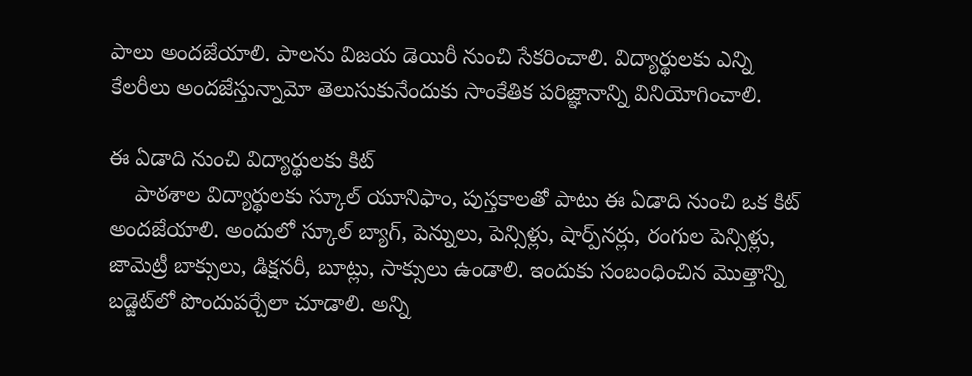పాలు అందజేయాలి. పాలను విజయ డెయిరీ నుంచి సేకరించాలి. విద్యార్థులకు ఎన్ని కేలరీలు అందజేస్తున్నామో తెలుసుకునేందుకు సాంకేతిక పరిజ్ఞానాన్ని వినియోగించాలి.

ఈ ఏడాది నుంచి విద్యార్థులకు కిట్‌
    పాఠశాల విద్యార్థులకు స్కూల్‌ యూనిఫాం, పుస్తకాలతో పాటు ఈ ఏడాది నుంచి ఒక కిట్‌ అందజేయాలి. అందులో స్కూల్‌ బ్యాగ్, పెన్నులు, పెన్సిళ్లు, షార్ప్‌నర్లు, రంగుల పెన్సిళ్లు, జామెట్రీ బాక్సులు, డిక్షనరీ, బూట్లు, సాక్సులు ఉండాలి. ఇందుకు సంబంధించిన మొత్తాన్ని బడ్జెట్‌లో పొందుపర్చేలా చూడాలి. అన్ని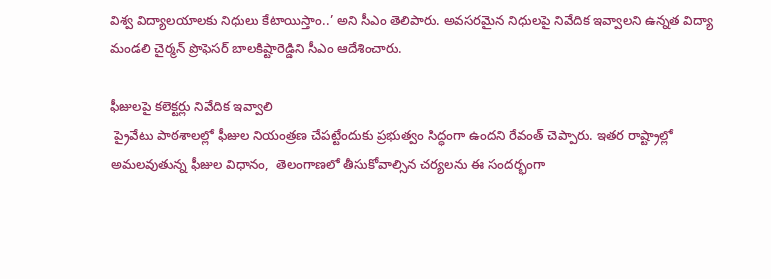విశ్వ విద్యాలయాలకు నిధులు కేటాయిస్తాం..’ అని సీఎం తెలిపారు. అవసరమైన నిధులపై నివేదిక ఇవ్వాలని ఉన్నత విద్యా మండలి చైర్మన్‌ ప్రొఫెసర్‌ బాలకిష్టారెడ్డిని సీఎం ఆదేశించారు.

ఫీజులపై కలెక్టర్లు నివేదిక ఇవ్వాలి
 ప్రైవేటు పాఠశాలల్లో ఫీజుల నియంత్రణ చేపట్టేందుకు ప్రభుత్వం సిద్ధంగా ఉందని రేవంత్‌ చెప్పారు. ఇతర రాష్ట్రాల్లో అమలవుతున్న ఫీజుల విధానం,  తెలంగాణలో తీసుకోవాల్సిన చర్యలను ఈ సందర్భంగా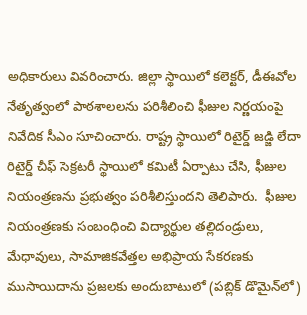అధికారులు వివరించారు. జిల్లా స్థాయిలో కలెక్టర్, డీఈవోల నేతృత్వంలో పాఠశాలలను పరిశీలించి ఫీజుల నిర్ణయంపై నివేదిక సీఎం సూచించారు. రాష్ట్ర స్థాయిలో రిటైర్డ్‌ జడ్జి లేదా రిటైర్డ్‌ చీఫ్‌ సెక్రటరీ స్థాయిలో కమిటీ ఏర్పాటు చేసి, ఫీజుల నియంత్రణను ప్రభుత్వం పరిశీలిస్తుందని తెలిపారు.  ఫీజుల నియంత్రణకు సంబంధించి విద్యార్థుల తల్లిదండ్రులు, మేధావులు, సామాజికవేత్తల అభిప్రాయ సేకరణకు ముసాయిదాను ప్రజలకు అందుబాటులో (పబ్లిక్‌ డొమైన్‌లో)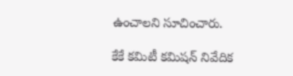ఉంచాలని సూచించారు.

కేకే కమిటీ కమిషన్‌ నివేదిక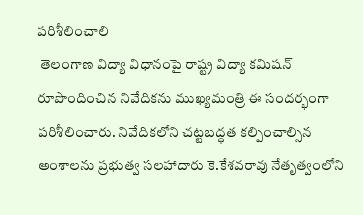పరిశీలించాలి
 తెలంగాణ విద్యా విధానంపై రాష్ట్ర విద్యా కమిషన్‌ రూపొందించిన నివేదికను ముఖ్యమంత్రి ఈ సందర్భంగా పరిశీలించారు. నివేదికలోని చట్టబద్ధత కల్పించాల్సిన అంశాలను ప్రభుత్వ సలహాదారు కె.కేశవరావు నేతృత్వంలోని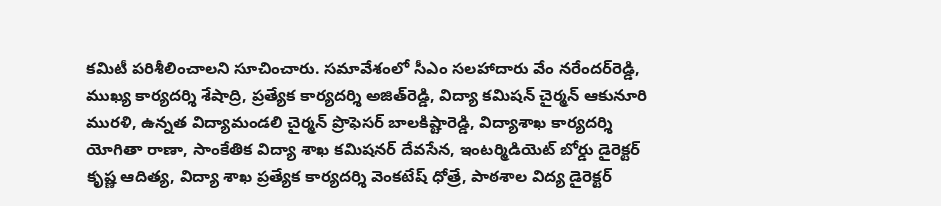కమిటీ పరిశీలించాలని సూచించారు. సమావేశంలో సీఎం సలహాదారు వేం నరేందర్‌రెడ్డి, ముఖ్య కార్యదర్శి శేషాద్రి, ప్రత్యేక కార్యదర్శి అజిత్‌రెడ్డి, విద్యా కమిషన్‌ చైర్మన్‌ ఆకునూరి మురళి, ఉన్నత విద్యామండలి చైర్మన్‌ ప్రొఫెసర్‌ బాలకిష్టారెడ్డి, విద్యాశాఖ కార్యదర్శి యోగితా రాణా, సాంకేతిక విద్యా శాఖ కమిషనర్‌ దేవసేన, ఇంటర్మిడియెట్‌ బోర్డు డైరెక్టర్‌ కృష్ణ ఆదిత్య, విద్యా శాఖ ప్రత్యేక కార్యదర్శి వెంకటేష్‌ ధోత్రే, పాఠశాల విద్య డైరెక్టర్‌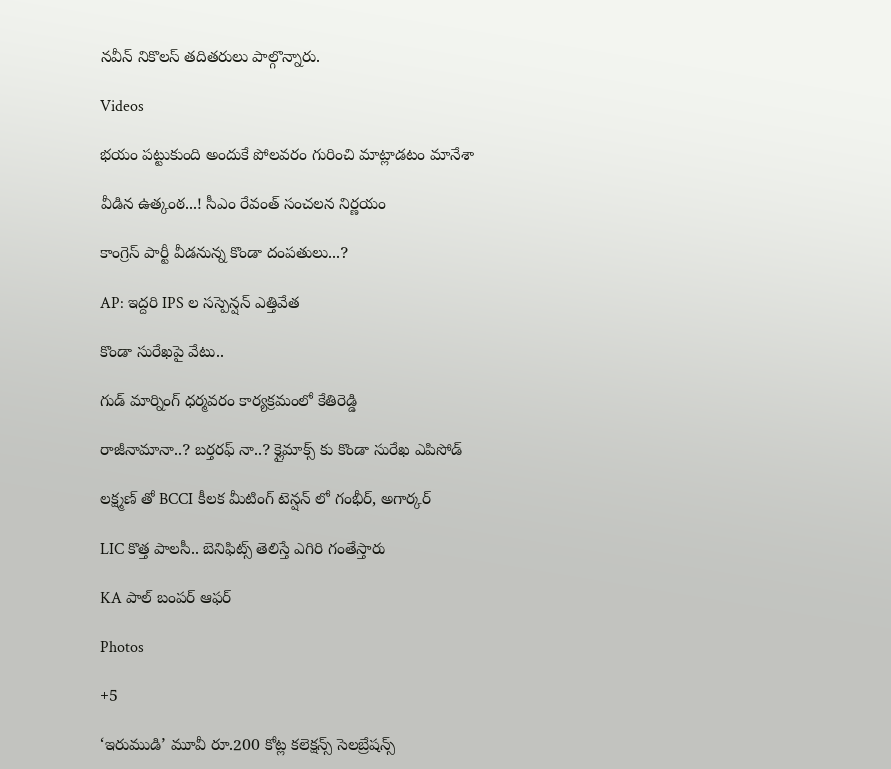నవీన్‌ నికొలస్‌ తదితరులు పాల్గొన్నారు.

Videos

భయం పట్టుకుంది అందుకే పోలవరం గురించి మాట్లాడటం మానేశా

వీడిన ఉత్కంఠ...! సీఎం రేవంత్ సంచలన నిర్ణయం

కాంగ్రెస్ పార్టీ వీడనున్న కొండా దంపతులు...?

AP: ఇద్దరి IPS ల సస్పెన్షన్ ఎత్తివేత

కొండా సురేఖపై వేటు..

గుడ్ మార్నింగ్ ధర్మవరం కార్యక్రమంలో కేతిరెడ్డి

రాజీనామానా..? బర్తరఫ్ నా..? క్లైమాక్స్ కు కొండా సురేఖ ఎపిసోడ్

లక్ష్మణ్ తో BCCI కీలక మీటింగ్ టెన్షన్ లో గంభీర్, అగార్కర్

LIC కొత్త పాలసీ.. బెనిఫిట్స్ తెలిస్తే ఎగిరి గంతేస్తారు

KA పాల్ బంపర్ ఆఫర్

Photos

+5

‘ఇరుముడి’ మూవీ రూ.200 కోట్ల కలెక్షన్స్ సెలబ్రేషన్స్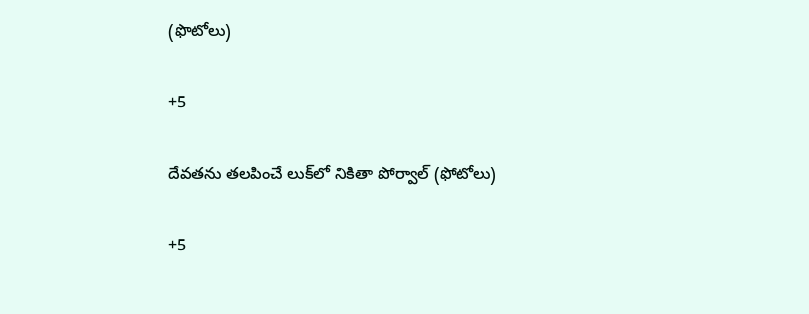(ఫొటోలు)

+5

దేవతను తలపించే లుక్‌లో నికితా పోర్వాల్‌ (ఫోటోలు)

+5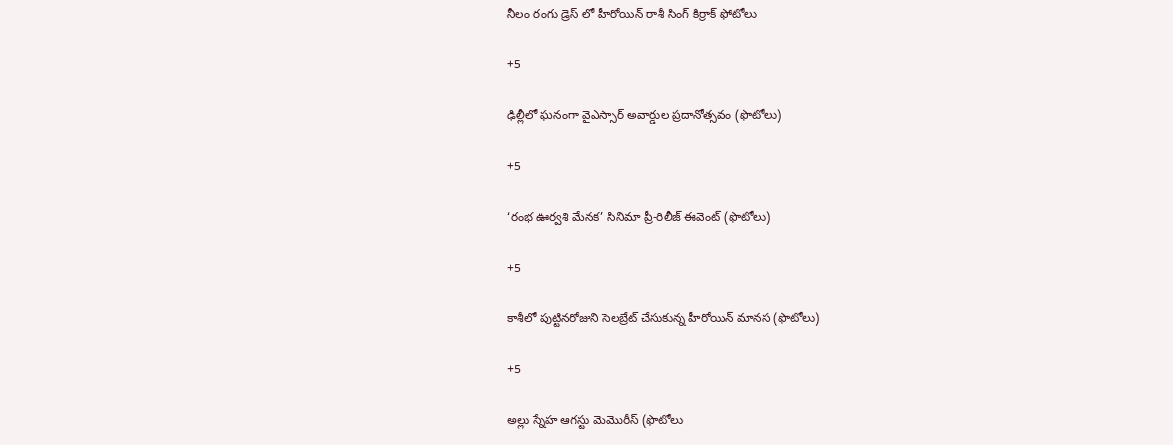నీలం రంగు డ్రెస్ లో హీరోయిన్ రాశీ సింగ్ కిర్రాక్ ఫోటోలు

+5

ఢిల్లీలో ఘనంగా వైఎస్సార్‌ అవార్డుల ప్రదానోత్సవం (ఫొటోలు)

+5

‘రంభ ఊర్వశి మేనక’ సినిమా ప్రీ-రిలీజ్ ఈవెంట్‌ (ఫొటోలు)

+5

కాశీలో పుట్టినరోజుని సెలబ్రేట్ చేసుకున్న హీరోయిన్ మానస (ఫొటోలు)

+5

అల్లు స్నేహ ఆగస్టు మెమొరీస్ (ఫొటోలు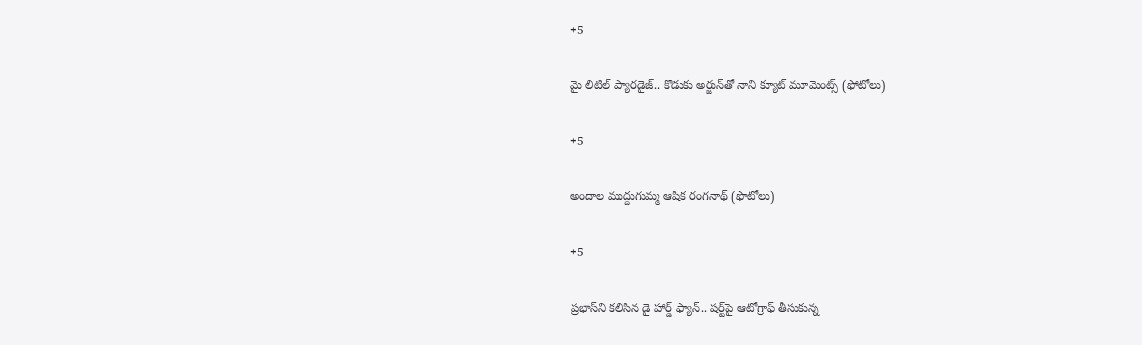+5

మై లిటిల్ ప్యారడైజ్‌.. కొడుకు అర్జున్‌తో నాని క్యూట్ మూమెంట్స్‌ (ఫోటోలు)

+5

అందాల ముద్దుగుమ్మ ఆషిక రంగనాథ్ (ఫొటోలు)

+5

ప్రభాస్‌ని కలిసిన డై హార్డ్ ఫ్యాన్.. షర్ట్‌పై ఆటోగ్రాఫ్‌ తీసుకున్న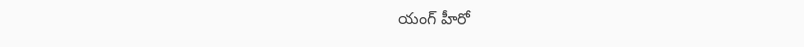యంగ్‌ హీరో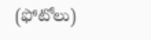(ఫోటోలు)